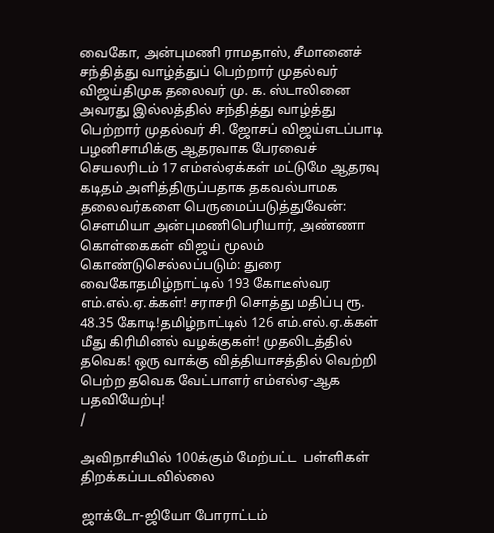வைகோ, அன்புமணி ராமதாஸ், சீமானைச் சந்தித்து வாழ்த்துப் பெற்றார் முதல்வர் விஜய்திமுக தலைவர் மு. க. ஸ்டாலினை அவரது இல்லத்தில் சந்தித்து வாழ்த்து பெற்றார் முதல்வர் சி. ஜோசப் விஜய்எடப்பாடி பழனிசாமிக்கு ஆதரவாக பேரவைச் செயலரிடம் 17 எம்எல்ஏக்கள் மட்டுமே ஆதரவு கடிதம் அளித்திருப்பதாக தகவல்பாமக தலைவர்களை பெருமைப்படுத்துவேன்: செளமியா அன்புமணிபெரியார், அண்ணா கொள்கைகள் விஜய் மூலம் கொண்டுசெல்லப்படும்: துரை வைகோதமிழ்நாட்டில் 193 கோடீஸ்வர எம்.எல்.ஏ.க்கள்! சராசரி சொத்து மதிப்பு ரூ. 48.35 கோடி!தமிழ்நாட்டில் 126 எம்.எல்.ஏ.க்கள் மீது கிரிமினல் வழக்குகள்! முதலிடத்தில் தவெக! ஒரு வாக்கு வித்தியாசத்தில் வெற்றி பெற்ற தவெக வேட்பாளர் எம்எல்ஏ-ஆக பதவியேற்பு!
/

அவிநாசியில் 100க்கும் மேற்பட்ட  பள்ளிகள் திறக்கப்படவில்லை

ஜாக்டோ-ஜியோ போராட்டம்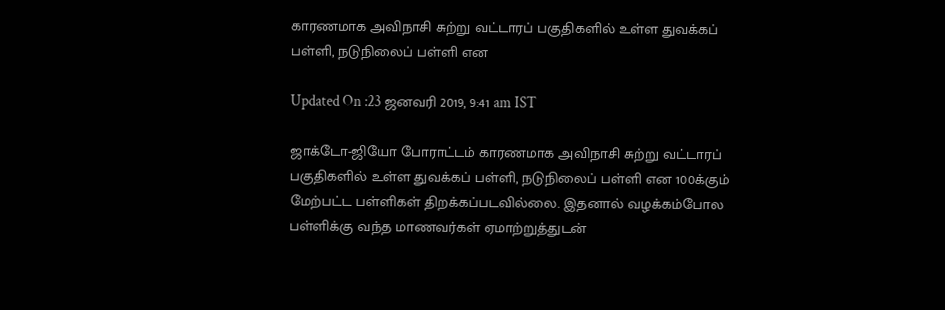காரணமாக அவிநாசி சுற்று வட்டாரப் பகுதிகளில் உள்ள துவக்கப் பள்ளி, நடுநிலைப் பள்ளி என

Updated On :23 ஜனவரி 2019, 9:41 am IST

ஜாக்டோ-ஜியோ போராட்டம் காரணமாக அவிநாசி சுற்று வட்டாரப் பகுதிகளில் உள்ள துவக்கப் பள்ளி, நடுநிலைப் பள்ளி என 100க்கும் மேற்பட்ட பள்ளிகள் திறக்கப்படவில்லை. இதனால் வழக்கம்போல பள்ளிக்கு வந்த மாணவர்கள் ஏமாற்றுத்துடன்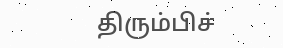திரும்பிச்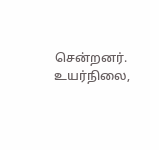சென்றனர். உயர்நிலை,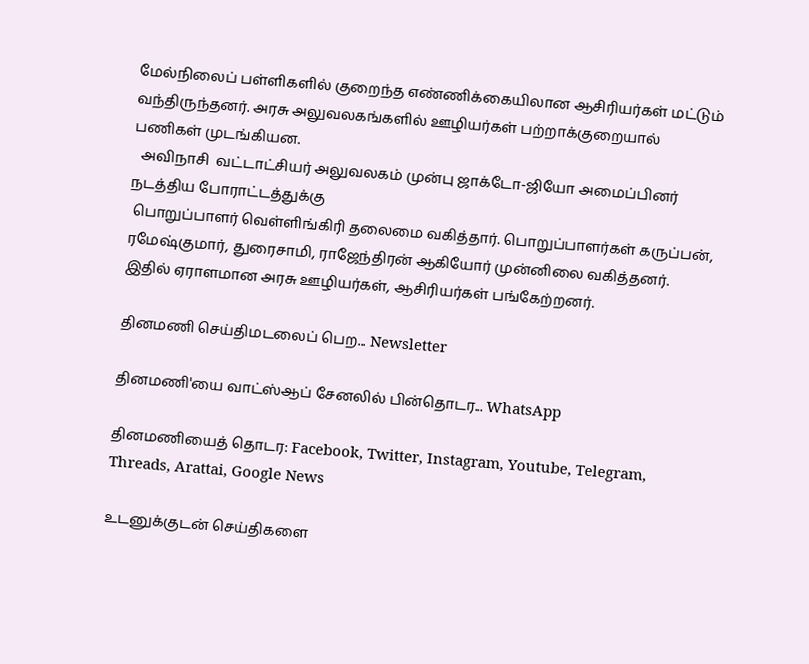மேல்நிலைப் பள்ளிகளில் குறைந்த எண்ணிக்கையிலான ஆசிரியர்கள் மட்டும் வந்திருந்தனர். அரசு அலுவலகங்களில் ஊழியர்கள் பற்றாக்குறையால் பணிகள் முடங்கியன.
  அவிநாசி  வட்டாட்சியர் அலுவலகம் முன்பு ஜாக்டோ-ஜியோ அமைப்பினர் நடத்திய போராட்டத்துக்கு
 பொறுப்பாளர் வெள்ளிங்கிரி தலைமை வகித்தார். பொறுப்பாளர்கள் கருப்பன், ரமேஷ்குமார், துரைசாமி, ராஜேந்திரன் ஆகியோர் முன்னிலை வகித்தனர். இதில் ஏராளமான அரசு ஊழியர்கள், ஆசிரியர்கள் பங்கேற்றனர்.

தினமணி செய்திமடலைப் பெற... Newsletter

தினமணி'யை வாட்ஸ்ஆப் சேனலில் பின்தொடர... WhatsApp

தினமணியைத் தொடர: Facebook, Twitter, Instagram, Youtube, Telegram, Threads, Arattai, Google News

உடனுக்குடன் செய்திகளை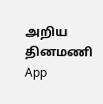அறிய தினமணி App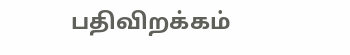பதிவிறக்கம்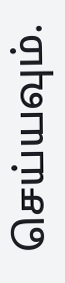செய்யவும்.